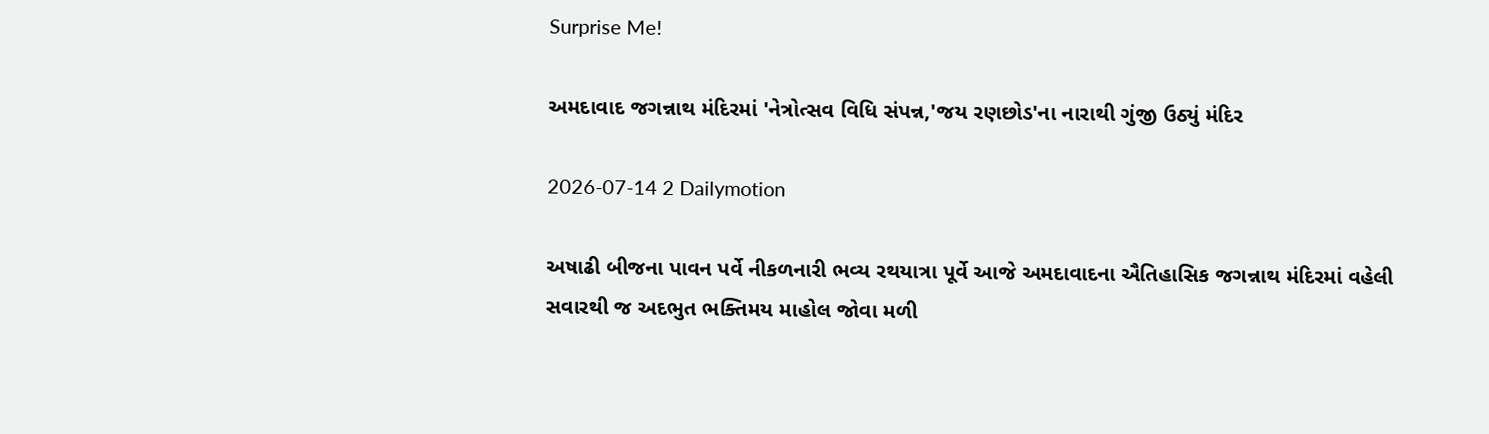Surprise Me!

અમદાવાદ જગન્નાથ મંદિરમાં 'નેત્રોત્સવ વિધિ સંપન્ન,'જય રણછોડ'ના નારાથી ગુંજી ઉઠ્યું મંદિર

2026-07-14 2 Dailymotion

અષાઢી બીજના પાવન પર્વે નીકળનારી ભવ્ય રથયાત્રા પૂર્વે આજે અમદાવાદના ઐતિહાસિક જગન્નાથ મંદિરમાં વહેલી સવારથી જ અદભુત ભક્તિમય માહોલ જોવા મળી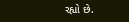રહ્યો છે.